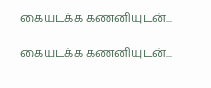கையடக்க கணனியுடன்...

கையடக்க கணனியுடன்...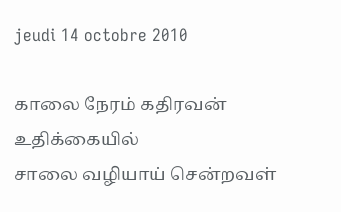jeudi 14 octobre 2010

காலை நேரம் கதிரவன் உதிக்கையில்
சாலை வழியாய் சென்றவள்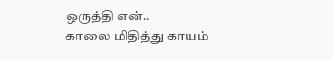ஒருத்தி என்..
காலை மிதித்து காயம்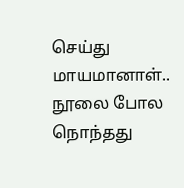செய்து மாயமானாள்..
நூலை போல நொந்தது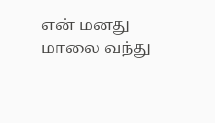என் மனது
மாலை வந்து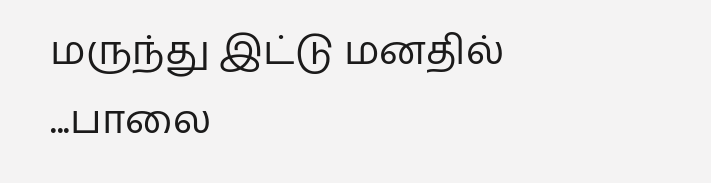மருந்து இட்டு மனதில்
...பாலை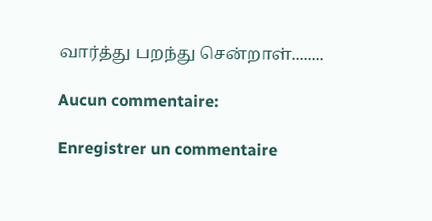வார்த்து பறந்து சென்றாள்........

Aucun commentaire:

Enregistrer un commentaire